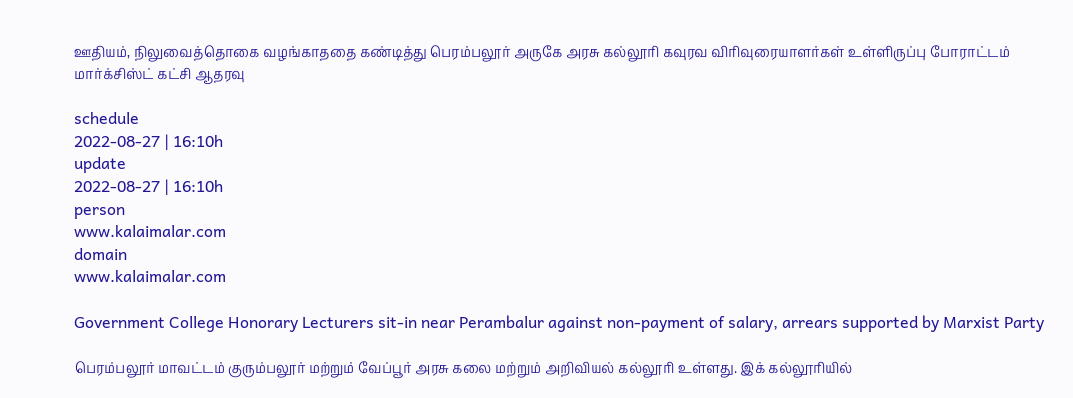ஊதியம், நிலுவைத்தொகை வழங்காததை கண்டித்து பெரம்பலூர் அருகே அரசு கல்லூரி கவுரவ விரிவுரையாளர்கள் உள்ளிருப்பு போராட்டம் மார்க்சிஸ்ட் கட்சி ஆதரவு

schedule
2022-08-27 | 16:10h
update
2022-08-27 | 16:10h
person
www.kalaimalar.com
domain
www.kalaimalar.com

Government College Honorary Lecturers sit-in near Perambalur against non-payment of salary, arrears supported by Marxist Party

பெரம்பலூர் மாவட்டம் குரும்பலூர் மற்றும் வேப்பூர் அரசு கலை மற்றும் அறிவியல் கல்லூரி உள்ளது. இக் கல்லூரியில்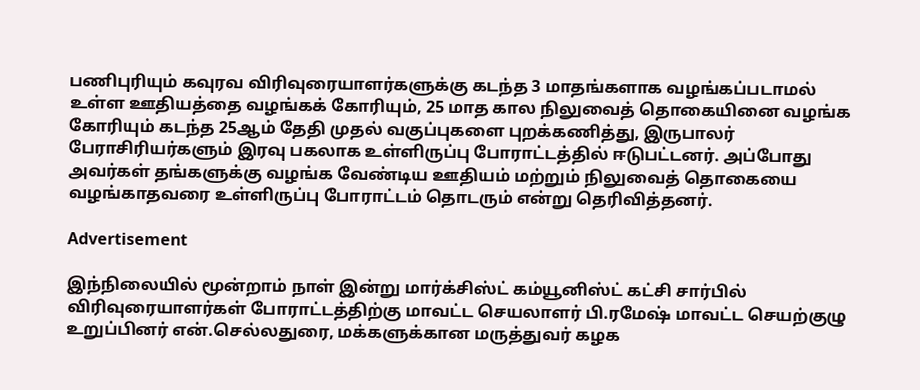பணிபுரியும் கவுரவ விரிவுரையாளர்களுக்கு கடந்த 3 மாதங்களாக வழங்கப்படாமல் உள்ள ஊதியத்தை வழங்கக் கோரியும், 25 மாத கால நிலுவைத் தொகையினை வழங்க கோரியும் கடந்த 25ஆம் தேதி முதல் வகுப்புகளை புறக்கணித்து, இருபாலர் பேராசிரியர்களும் இரவு பகலாக உள்ளிருப்பு போராட்டத்தில் ஈடுபட்டனர். அப்போது அவர்கள் தங்களுக்கு வழங்க வேண்டிய ஊதியம் மற்றும் நிலுவைத் தொகையை வழங்காதவரை உள்ளிருப்பு போராட்டம் தொடரும் என்று தெரிவித்தனர்.

Advertisement

இந்நிலையில் மூன்றாம் நாள் இன்று மார்க்சிஸ்ட் கம்யூனிஸ்ட் கட்சி சார்பில் விரிவுரையாளர்கள் போராட்டத்திற்கு மாவட்ட செயலாளர் பி.ரமேஷ் மாவட்ட செயற்குழு உறுப்பினர் என்.செல்லதுரை, மக்களுக்கான மருத்துவர் கழக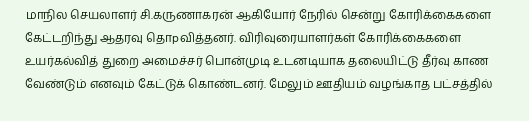மாநில செயலாளர் சி.கருணாகரன் ஆகியோர் நேரில் சென்று கோரிக்கைகளை கேட்டறிந்து ஆதரவு தொpவித்தனர். விரிவுரையாளர்கள் கோரிக்கைகளை உயர்கல்வித் துறை அமைச்சர் பொன்முடி உடனடியாக தலையிட்டு தீர்வு காண வேண்டும் எனவும் கேட்டுக் கொண்டனர். மேலும் ஊதியம் வழங்காத பட்சத்தில்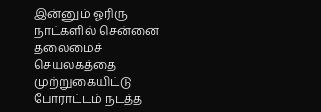இன்னும் ஓரிரு நாட்களில் சென்னை தலைமைச் செயலகத்தை முற்றுகையிட்டு போராட்டம் நடத்த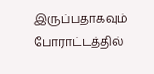இருப்பதாகவும் போராட்டத்தில்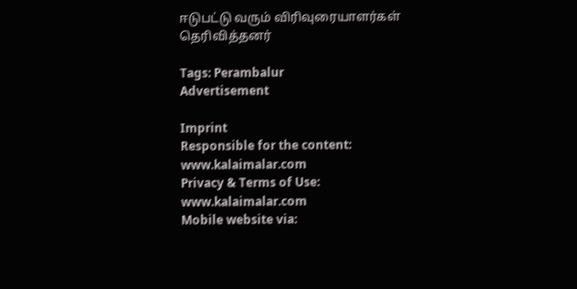ஈடுபட்டு வரும் விரிவுரையாளர்கள் தெரிவித்தனர்

Tags: Perambalur
Advertisement

Imprint
Responsible for the content:
www.kalaimalar.com
Privacy & Terms of Use:
www.kalaimalar.com
Mobile website via: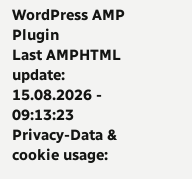WordPress AMP Plugin
Last AMPHTML update:
15.08.2026 - 09:13:23
Privacy-Data & cookie usage: